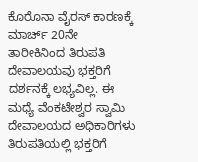ಕೊರೊನಾ ವೈರಸ್ ಕಾರಣಕ್ಕೆ ಮಾರ್ಚ್ 20ನೇ ತಾರೀಕಿನಿಂದ ತಿರುಪತಿ ದೇವಾಲಯವು ಭಕ್ತರಿಗೆ ದರ್ಶನಕ್ಕೆ ಲಭ್ಯವಿಲ್ಲ. ಈ ಮಧ್ಯೆ ವೆಂಕಟೇಶ್ವರ ಸ್ವಾಮಿ ದೇವಾಲಯದ ಅಧಿಕಾರಿಗಳು ತಿರುಪತಿಯಲ್ಲಿ ಭಕ್ತರಿಗೆ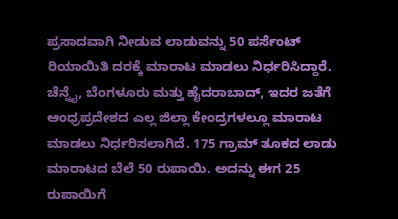ಪ್ರಸಾದವಾಗಿ ನೀಡುವ ಲಾಡುವನ್ನು 50 ಪರ್ಸೆಂಟ್ ರಿಯಾಯಿತಿ ದರಕ್ಕೆ ಮಾರಾಟ ಮಾಡಲು ನಿರ್ಧರಿಸಿದ್ದಾರೆ.
ಚೆನ್ನೈ, ಬೆಂಗಳೂರು ಮತ್ತು ಹೈದರಾಬಾದ್, ಇದರ ಜತೆಗೆ ಆಂಧ್ರಪ್ರದೇಶದ ಎಲ್ಲ ಜಿಲ್ಲಾ ಕೇಂದ್ರಗಳಲ್ಲೂ ಮಾರಾಟ ಮಾಡಲು ನಿರ್ಧರಿಸಲಾಗಿದೆ. 175 ಗ್ರಾಮ್ ತೂಕದ ಲಾಡು ಮಾರಾಟದ ಬೆಲೆ 50 ರುಪಾಯಿ. ಅದನ್ನು ಈಗ 25 ರುಪಾಯಿಗೆ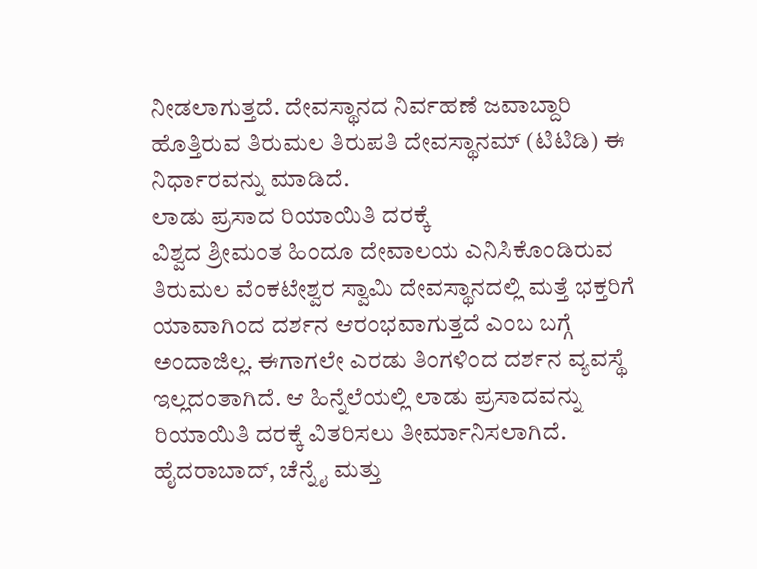ನೀಡಲಾಗುತ್ತದೆ. ದೇವಸ್ಥಾನದ ನಿರ್ವಹಣೆ ಜವಾಬ್ದಾರಿ ಹೊತ್ತಿರುವ ತಿರುಮಲ ತಿರುಪತಿ ದೇವಸ್ಥಾನಮ್ (ಟಿಟಿಡಿ) ಈ ನಿರ್ಧಾರವನ್ನು ಮಾಡಿದೆ.
ಲಾಡು ಪ್ರಸಾದ ರಿಯಾಯಿತಿ ದರಕ್ಕೆ
ವಿಶ್ವದ ಶ್ರೀಮಂತ ಹಿಂದೂ ದೇವಾಲಯ ಎನಿಸಿಕೊಂಡಿರುವ ತಿರುಮಲ ವೆಂಕಟೇಶ್ವರ ಸ್ವಾಮಿ ದೇವಸ್ಥಾನದಲ್ಲಿ ಮತ್ತೆ ಭಕ್ತರಿಗೆ ಯಾವಾಗಿಂದ ದರ್ಶನ ಆರಂಭವಾಗುತ್ತದೆ ಎಂಬ ಬಗ್ಗೆ ಅಂದಾಜಿಲ್ಲ. ಈಗಾಗಲೇ ಎರಡು ತಿಂಗಳಿಂದ ದರ್ಶನ ವ್ಯವಸ್ಥೆ ಇಲ್ಲದಂತಾಗಿದೆ. ಆ ಹಿನ್ನೆಲೆಯಲ್ಲಿ ಲಾಡು ಪ್ರಸಾದವನ್ನು ರಿಯಾಯಿತಿ ದರಕ್ಕೆ ವಿತರಿಸಲು ತೀರ್ಮಾನಿಸಲಾಗಿದೆ.
ಹೈದರಾಬಾದ್, ಚೆನ್ನೈ ಮತ್ತು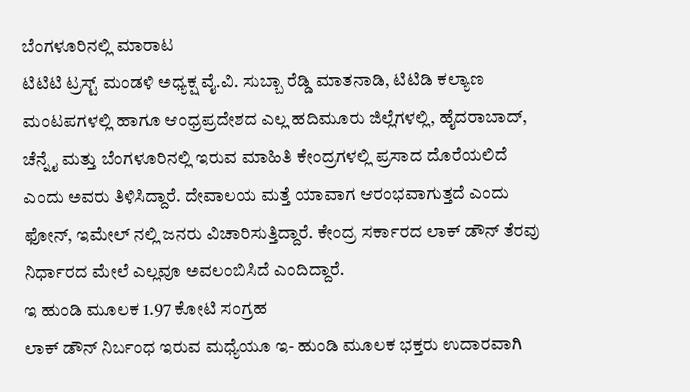ಬೆಂಗಳೂರಿನಲ್ಲಿ ಮಾರಾಟ
ಟಿಟಿಟಿ ಟ್ರಸ್ಟ್ ಮಂಡಳಿ ಅಧ್ಯಕ್ಷ ವೈ.ವಿ. ಸುಬ್ಬಾ ರೆಡ್ಡಿ ಮಾತನಾಡಿ, ಟಿಟಿಡಿ ಕಲ್ಯಾಣ ಮಂಟಪಗಳಲ್ಲಿ ಹಾಗೂ ಆಂಧ್ರಪ್ರದೇಶದ ಎಲ್ಲ ಹದಿಮೂರು ಜಿಲ್ಲೆಗಳಲ್ಲಿ, ಹೈದರಾಬಾದ್, ಚೆನ್ನೈ ಮತ್ತು ಬೆಂಗಳೂರಿನಲ್ಲಿ ಇರುವ ಮಾಹಿತಿ ಕೇಂದ್ರಗಳಲ್ಲಿ ಪ್ರಸಾದ ದೊರೆಯಲಿದೆ ಎಂದು ಅವರು ತಿಳಿಸಿದ್ದಾರೆ. ದೇವಾಲಯ ಮತ್ತೆ ಯಾವಾಗ ಆರಂಭವಾಗುತ್ತದೆ ಎಂದು ಫೋನ್, ಇಮೇಲ್ ನಲ್ಲಿ ಜನರು ವಿಚಾರಿಸುತ್ತಿದ್ದಾರೆ. ಕೇಂದ್ರ ಸರ್ಕಾರದ ಲಾಕ್ ಡೌನ್ ತೆರವು ನಿರ್ಧಾರದ ಮೇಲೆ ಎಲ್ಲವೂ ಅವಲಂಬಿಸಿದೆ ಎಂದಿದ್ದಾರೆ.
ಇ ಹುಂಡಿ ಮೂಲಕ 1.97 ಕೋಟಿ ಸಂಗ್ರಹ
ಲಾಕ್ ಡೌನ್ ನಿರ್ಬಂಧ ಇರುವ ಮಧ್ಯೆಯೂ ಇ- ಹುಂಡಿ ಮೂಲಕ ಭಕ್ತರು ಉದಾರವಾಗಿ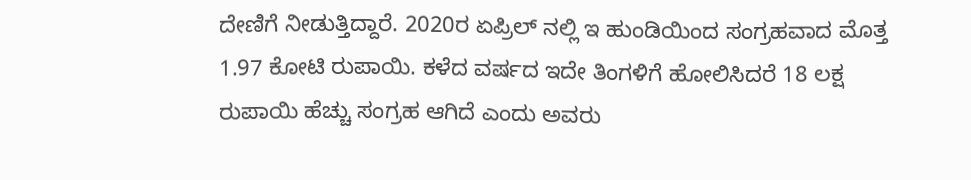ದೇಣಿಗೆ ನೀಡುತ್ತಿದ್ದಾರೆ. 2020ರ ಏಪ್ರಿಲ್ ನಲ್ಲಿ ಇ ಹುಂಡಿಯಿಂದ ಸಂಗ್ರಹವಾದ ಮೊತ್ತ 1.97 ಕೋಟಿ ರುಪಾಯಿ. ಕಳೆದ ವರ್ಷದ ಇದೇ ತಿಂಗಳಿಗೆ ಹೋಲಿಸಿದರೆ 18 ಲಕ್ಷ ರುಪಾಯಿ ಹೆಚ್ಚು ಸಂಗ್ರಹ ಆಗಿದೆ ಎಂದು ಅವರು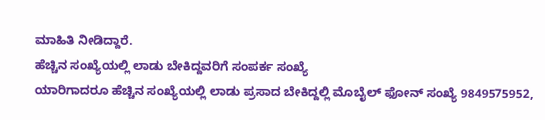ಮಾಹಿತಿ ನೀಡಿದ್ದಾರೆ.
ಹೆಚ್ಚಿನ ಸಂಖ್ಯೆಯಲ್ಲಿ ಲಾಡು ಬೇಕಿದ್ದವರಿಗೆ ಸಂಪರ್ಕ ಸಂಖ್ಯೆ
ಯಾರಿಗಾದರೂ ಹೆಚ್ಚಿನ ಸಂಖ್ಯೆಯಲ್ಲಿ ಲಾಡು ಪ್ರಸಾದ ಬೇಕಿದ್ದಲ್ಲಿ ಮೊಬೈಲ್ ಫೋನ್ ಸಂಖ್ಯೆ 9849575952,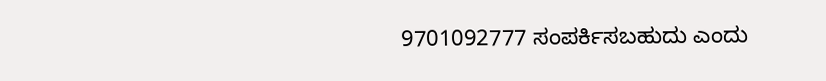9701092777 ಸಂಪರ್ಕಿಸಬಹುದು ಎಂದು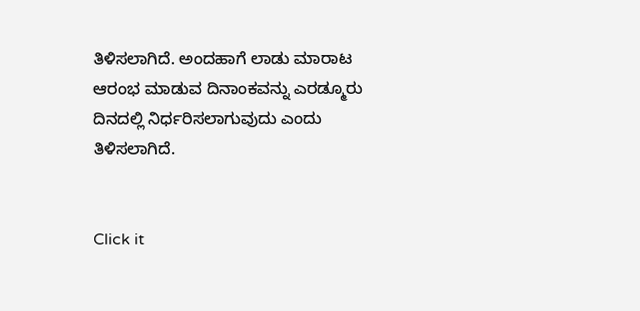ತಿಳಿಸಲಾಗಿದೆ. ಅಂದಹಾಗೆ ಲಾಡು ಮಾರಾಟ ಆರಂಭ ಮಾಡುವ ದಿನಾಂಕವನ್ನು ಎರಡ್ಮೂರು ದಿನದಲ್ಲಿ ನಿರ್ಧರಿಸಲಾಗುವುದು ಎಂದು ತಿಳಿಸಲಾಗಿದೆ.


Click it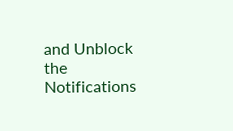and Unblock the Notifications